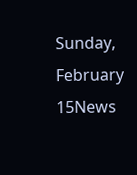Sunday, February 15News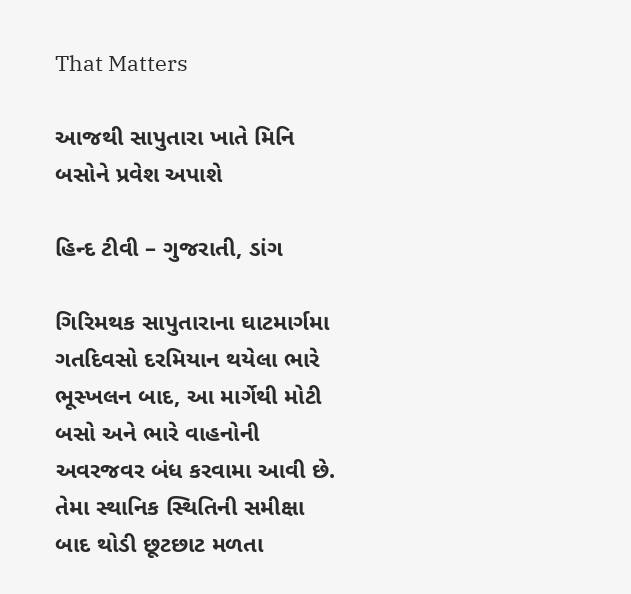That Matters

આજથી સાપુતારા ખાતે મિનિ બસોને પ્રવેશ અપાશે

હિન્દ ટીવી – ગુજરાતી, ડાંગ

ગિરિમથક સાપુતારાના ઘાટમાર્ગમા ગતદિવસો દરમિયાન થયેલા ભારે ભૂસ્ખલન બાદ, આ માર્ગેથી મોટી બસો અને ભારે વાહનોની અવરજવર બંધ કરવામા આવી છે. તેમા સ્થાનિક સ્થિતિની સમીક્ષા બાદ થોડી છૂટછાટ મળતા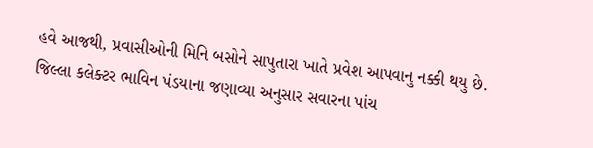હવે આજથી, પ્રવાસીઓની મિનિ બસોને સાપુતારા ખાતે પ્રવેશ આપવાનુ નક્કી થયુ છે. જિલ્લા કલેક્ટર ભાવિન પંડયાના જણાવ્યા અનુસાર સવારના પાંચ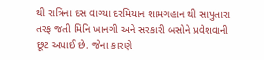થી રાત્રિના દસ વાગ્યા દરમિયાન શામગહાન થી સાપુતારા તરફ જતી મિનિ ખાનગી અને સરકારી બસોને પ્રવેશવાની છૂટ અપાઈ છે. જેના કારણે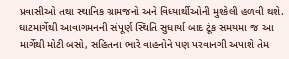પ્રવાસીઓ તથા સ્થાનિક ગ્રામજનો અને વિધ્યાર્થીઓની મુશ્કેલી હળવી થશે. ઘાટમાર્ગેથી આવાગમનની સંપૂર્ણ સ્થિતિ સુધાર્યા બાદ ટૂંક સમયમા જ આ માર્ગેથી મોટી બસો, સહિતના ભારે વાહનોને પણ પરવાનગી અપાશે તેમ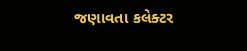જણાવતા કલેક્ટર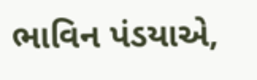ભાવિન પંડયાએ,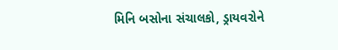મિનિ બસોના સંચાલકો, ડ્રાયવરોને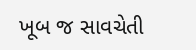ખૂબ જ સાવચેતી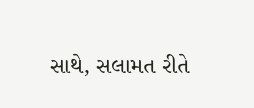સાથે, સલામત રીતે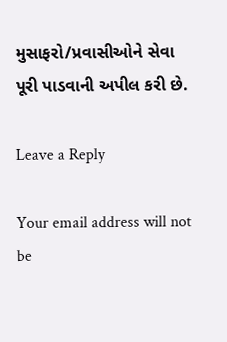મુસાફરો/પ્રવાસીઓને સેવા પૂરી પાડવાની અપીલ કરી છે.

Leave a Reply

Your email address will not be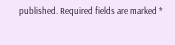published. Required fields are marked *